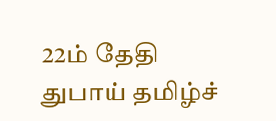22ம் தேதி துபாய் தமிழ்ச்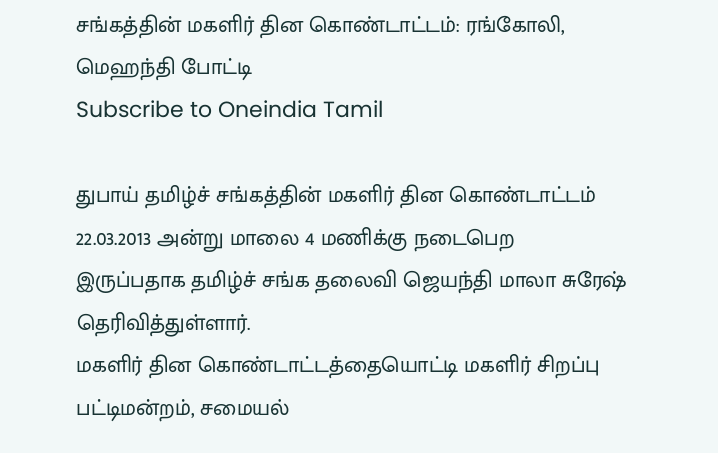சங்கத்தின் மகளிர் தின கொண்டாட்டம்: ரங்கோலி, மெஹந்தி போட்டி
Subscribe to Oneindia Tamil

துபாய் தமிழ்ச் சங்கத்தின் மகளிர் தின கொண்டாட்டம் 22.03.2013 அன்று மாலை 4 மணிக்கு நடைபெற இருப்பதாக தமிழ்ச் சங்க தலைவி ஜெயந்தி மாலா சுரேஷ் தெரிவித்துள்ளார்.
மகளிர் தின கொண்டாட்டத்தையொட்டி மகளிர் சிறப்பு பட்டிமன்றம், சமையல்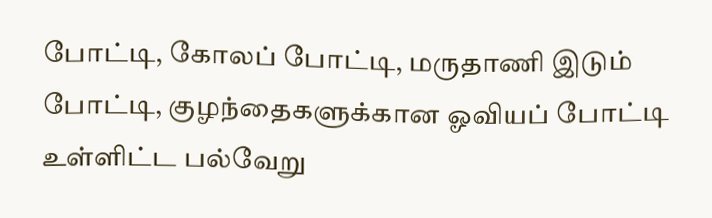போட்டி, கோலப் போட்டி, மருதாணி இடும் போட்டி, குழந்தைகளுக்கான ஓவியப் போட்டி உள்ளிட்ட பல்வேறு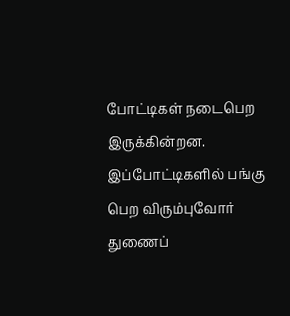போட்டிகள் நடைபெற இருக்கின்றன.
இப்போட்டிகளில் பங்கு பெற விரும்புவோர் துணைப்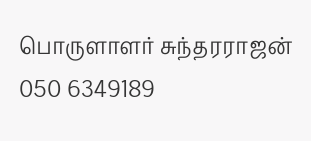பொருளாளர் சுந்தரராஜன் 050 6349189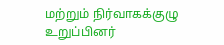மற்றும் நிர்வாகக்குழு உறுப்பினர்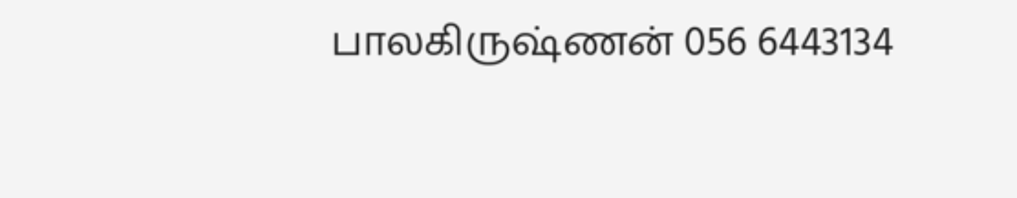பாலகிருஷ்ணன் 056 6443134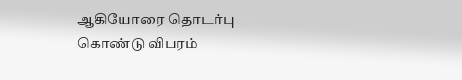ஆகியோரை தொடர்பு கொண்டு விபரம்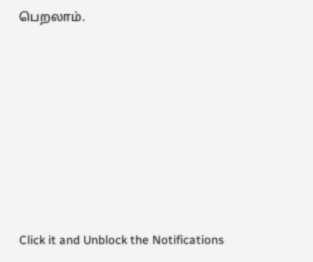பெறலாம்.












Click it and Unblock the Notifications